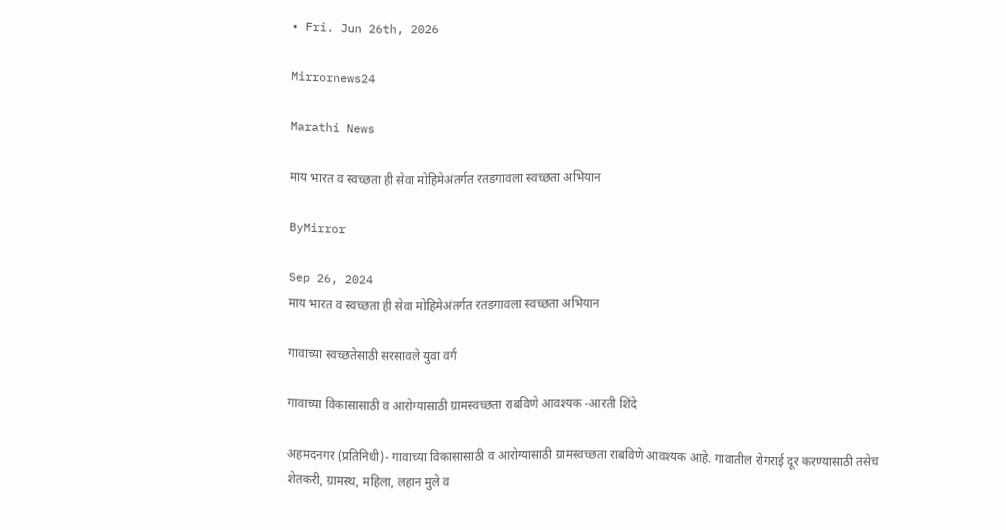• Fri. Jun 26th, 2026

Mirrornews24

Marathi News

माय भारत व स्वच्छता ही सेवा मोहिमेअंतर्गत रतडगावला स्वच्छता अभियान

ByMirror

Sep 26, 2024
माय भारत व स्वच्छता ही सेवा मोहिमेअंतर्गत रतडगावला स्वच्छता अभियान

गावाच्या स्वच्छतेसाठी सरसावले युवा वर्ग

गावाच्या विकासासाठी व आरोग्यासाठी ग्रामस्वच्छता राबविणे आवश्‍यक -आरती शिंदे

अहमदनगर (प्रतिनिधी)- गावाच्या विकासासाठी व आरोग्यासाठी ग्रामस्वच्छता राबविणे आवश्‍यक आहे. गावातील रोगराई दूर करण्यासाठी तसेच शेतकरी, ग्रामस्थ, महिला, लहान मुले व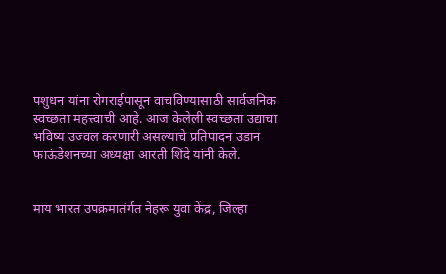पशुधन यांना रोगराईपासून वाचविण्यासाठी सार्वजनिक स्वच्छता महत्त्वाची आहे. आज केलेली स्वच्छता उद्याचा भविष्य उज्वल करणारी असल्याचे प्रतिपादन उडान फाऊंडेशनच्या अध्यक्षा आरती शिंदे यांनी केले.


माय भारत उपक्रमातंर्गत नेहरू युवा केंद्र, जिल्हा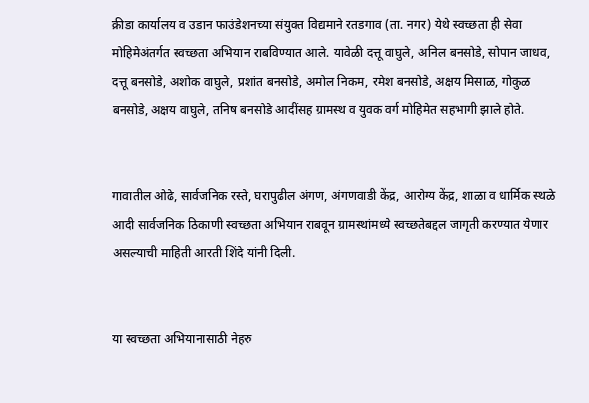क्रीडा कार्यालय व उडान फाउंडेशनच्या संयुक्त विद्यमाने रतडगाव (ता. नगर) येथे स्वच्छता ही सेवा मोहिमेअंतर्गत स्वच्छता अभियान राबविण्यात आले. यावेळी दत्तू वाघुले, अनिल बनसोडे, सोपान जाधव, दत्तू बनसोडे, अशोक वाघुले, प्रशांत बनसोडे, अमोल निकम, रमेश बनसोडे, अक्षय मिसाळ, गोकुळ बनसोडे, अक्षय वाघुले, तनिष बनसोडे आदींसह ग्रामस्थ व युवक वर्ग मोहिमेत सहभागी झाले होते.


गावातील ओढे, सार्वजनिक रस्ते, घरापुढील अंगण, अंगणवाडी केंद्र, आरोग्य केंद्र, शाळा व धार्मिक स्थळे आदी सार्वजनिक ठिकाणी स्वच्छता अभियान राबवून ग्रामस्थांमध्ये स्वच्छतेबद्दल जागृती करण्यात येणार असल्याची माहिती आरती शिंदे यांनी दिली.


या स्वच्छता अभियानासाठी नेहरु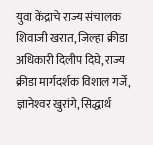युवा केंद्राचे राज्य संचालक शिवाजी खरात, जिल्हा क्रीडा अधिकारी दिलीप दिघे, राज्य क्रीडा मार्गदर्शक विशाल गर्जे, ज्ञानेश्‍वर खुरांगे, सिद्धार्थ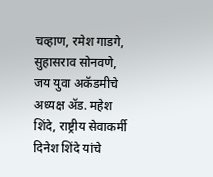चव्हाण, रमेश गाडगे, सुहासराव सोनवणे, जय युवा अकॅडमीचे अध्यक्ष ॲड. महेश शिंदे, राष्ट्रीय सेवाकर्मी दिनेश शिंदे यांचे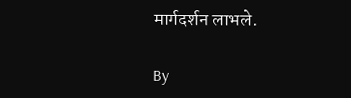मार्गदर्शन लाभले.

By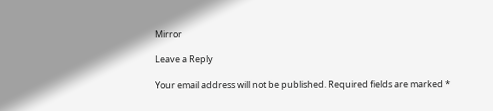Mirror

Leave a Reply

Your email address will not be published. Required fields are marked *